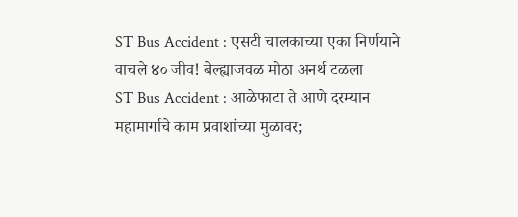ST Bus Accident : एसटी चालकाच्या एका निर्णयाने वाचले ४० जीव! बेल्ह्याजवळ मोठा अनर्थ टळला
ST Bus Accident : आळेफाटा ते आणे दरम्यान महामार्गाचे काम प्रवाशांच्या मुळावर;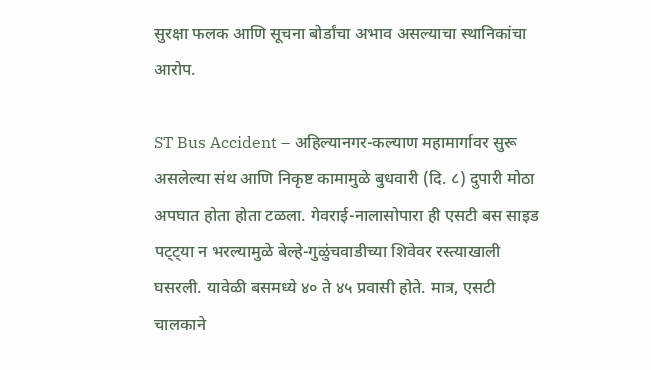सुरक्षा फलक आणि सूचना बोर्डांचा अभाव असल्याचा स्थानिकांचा आरोप.

ST Bus Accident – अहिल्यानगर-कल्याण महामार्गावर सुरू असलेल्या संथ आणि निकृष्ट कामामुळे बुधवारी (दि. ८) दुपारी मोठा अपघात होता होता टळला. गेवराई-नालासोपारा ही एसटी बस साइड पट्ट्या न भरल्यामुळे बेल्हे-गुळुंचवाडीच्या शिवेवर रस्त्याखाली घसरली. यावेळी बसमध्ये ४० ते ४५ प्रवासी होते. मात्र, एसटी चालकाने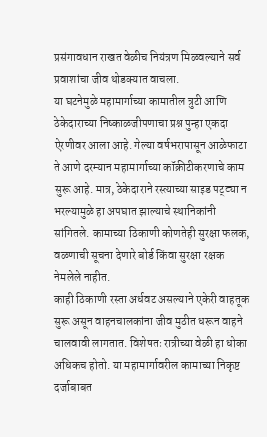प्रसंगावधान राखत वेळीच नियंत्रण मिळवल्याने सर्व प्रवाशांचा जीव थोडक्यात वाचला.
या घटनेमुळे महामार्गाच्या कामातील त्रुटी आणि ठेकेदाराच्या निष्काळजीपणाचा प्रश्न पुन्हा एकदा ऐरणीवर आला आहे. गेल्या वर्षभरापासून आळेफाटा ते आणे दरम्यान महामार्गाच्या कॉक्रीटीकरणाचे काम सुरू आहे. मात्र, ठेकेदाराने रस्त्याच्या साइड पट्ट्या न भरल्यामुळे हा अपघात झाल्याचे स्थानिकांनी सांगितले. कामाच्या ठिकाणी कोणतेही सुरक्षा फलक, वळणाची सूचना देणारे बोर्ड किंवा सुरक्षा रक्षक नेमलेले नाहीत.
काही ठिकाणी रस्ता अर्धवट असल्याने एकेरी वाहतूक सुरू असून वाहनचालकांना जीव मुठीत धरून वाहने चालवावी लागतात. विशेषतः रात्रीच्या वेळी हा धोका अधिकच होतो. या महामार्गावरील कामाच्या निकृष्ट दर्जाबाबत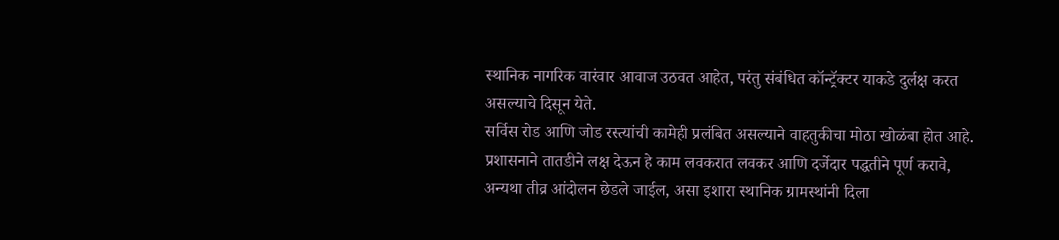स्थानिक नागरिक वारंवार आवाज उठवत आहेत, परंतु संबंधित कॉन्ट्रॅक्टर याकडे दुर्लक्ष करत असल्याचे दिसून येते.
सर्विस रोड आणि जोड रस्त्यांची कामेही प्रलंबित असल्याने वाहतुकीचा मोठा खोळंबा होत आहे. प्रशासनाने तातडीने लक्ष देऊन हे काम लवकरात लवकर आणि दर्जेदार पद्धतीने पूर्ण करावे, अन्यथा तीव्र आंदोलन छेडले जाईल, असा इशारा स्थानिक ग्रामस्थांनी दिला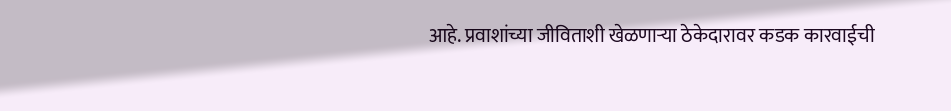आहे. प्रवाशांच्या जीविताशी खेळणाऱ्या ठेकेदारावर कडक कारवाईची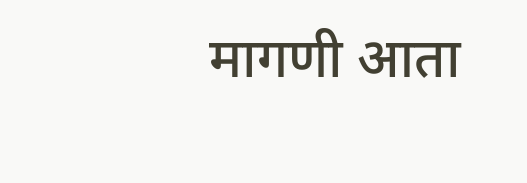मागणी आता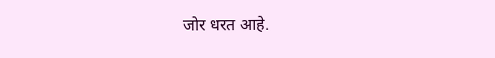जोर धरत आहे.